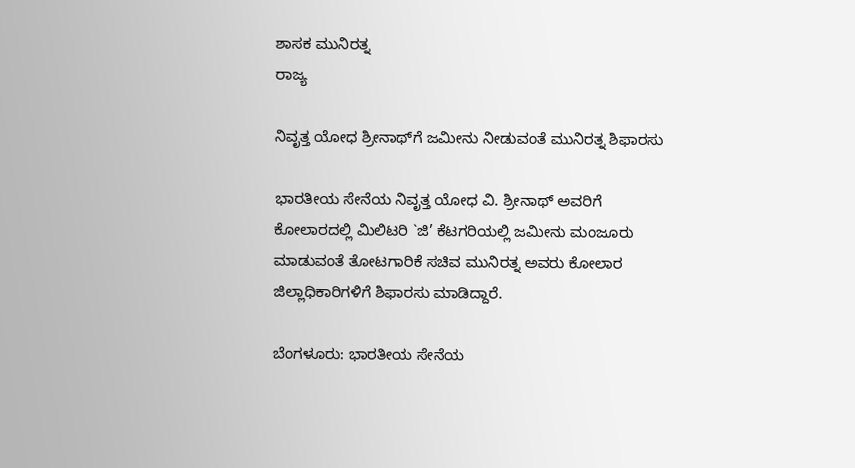ಶಾಸಕ ಮುನಿರತ್ನ
ರಾಜ್ಯ

ನಿವೃತ್ತ ಯೋಧ ಶ್ರೀನಾಥ್‍ಗೆ ಜಮೀನು ನೀಡುವಂತೆ ಮುನಿರತ್ನ ಶಿಫಾರಸು

ಭಾರತೀಯ ಸೇನೆಯ ನಿವೃತ್ತ ಯೋಧ ವಿ. ಶ್ರೀನಾಥ್ ಅವರಿಗೆ ಕೋಲಾರದಲ್ಲಿ ಮಿಲಿಟರಿ `ಜಿ’ ಕೆಟಗರಿಯಲ್ಲಿ ಜಮೀನು ಮಂಜೂರು ಮಾಡುವಂತೆ ತೋಟಗಾರಿಕೆ ಸಚಿವ ಮುನಿರತ್ನ ಅವರು ಕೋಲಾರ ಜಿಲ್ಲಾಧಿಕಾರಿಗಳಿಗೆ ಶಿಫಾರಸು ಮಾಡಿದ್ದಾರೆ.

ಬೆಂಗಳೂರು: ಭಾರತೀಯ ಸೇನೆಯ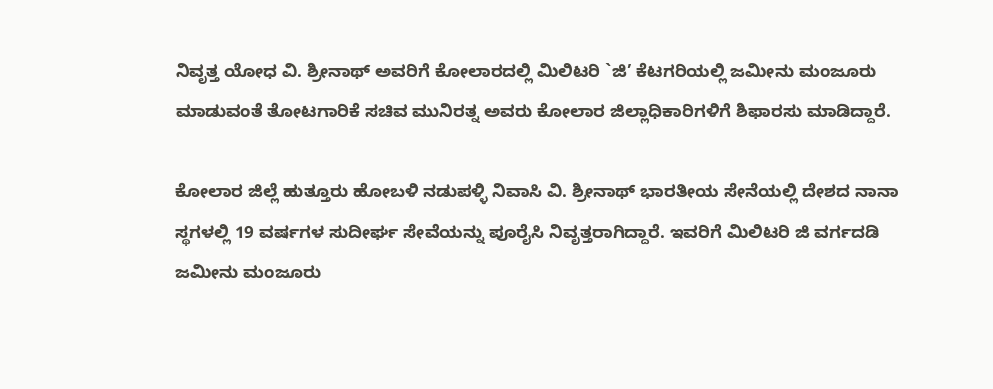ನಿವೃತ್ತ ಯೋಧ ವಿ. ಶ್ರೀನಾಥ್ ಅವರಿಗೆ ಕೋಲಾರದಲ್ಲಿ ಮಿಲಿಟರಿ `ಜಿ’ ಕೆಟಗರಿಯಲ್ಲಿ ಜಮೀನು ಮಂಜೂರು ಮಾಡುವಂತೆ ತೋಟಗಾರಿಕೆ ಸಚಿವ ಮುನಿರತ್ನ ಅವರು ಕೋಲಾರ ಜಿಲ್ಲಾಧಿಕಾರಿಗಳಿಗೆ ಶಿಫಾರಸು ಮಾಡಿದ್ದಾರೆ.

ಕೋಲಾರ ಜಿಲ್ಲೆ ಹುತ್ತೂರು ಹೋಬಳಿ ನಡುಪಳ್ಳಿ ನಿವಾಸಿ ವಿ. ಶ್ರೀನಾಥ್ ಭಾರತೀಯ ಸೇನೆಯಲ್ಲಿ ದೇಶದ ನಾನಾ ಸ್ಥಗಳಲ್ಲಿ 19 ವರ್ಷಗಳ ಸುದೀರ್ಘ ಸೇವೆಯನ್ನು ಪೂರೈಸಿ ನಿವೃತ್ತರಾಗಿದ್ದಾರೆ. ಇವರಿಗೆ ಮಿಲಿಟರಿ ಜಿ ವರ್ಗದಡಿ ಜಮೀನು ಮಂಜೂರು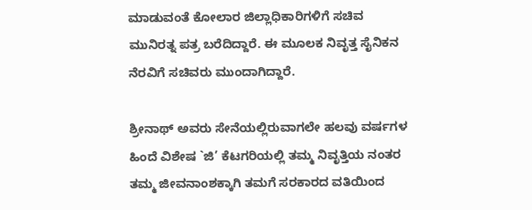ಮಾಡುವಂತೆ ಕೋಲಾರ ಜಿಲ್ಲಾಧಿಕಾರಿಗಳಿಗೆ ಸಚಿವ ಮುನಿರತ್ನ ಪತ್ರ ಬರೆದಿದ್ದಾರೆ. ಈ ಮೂಲಕ ನಿವೃತ್ತ ಸೈನಿಕನ ನೆರವಿಗೆ ಸಚಿವರು ಮುಂದಾಗಿದ್ದಾರೆ.

ಶ್ರೀನಾಥ್ ಅವರು ಸೇನೆಯಲ್ಲಿರುವಾಗಲೇ ಹಲವು ವರ್ಷಗಳ ಹಿಂದೆ ವಿಶೇಷ `ಜಿ’ ಕೆಟಗರಿಯಲ್ಲಿ ತಮ್ಮ ನಿವೃತ್ತಿಯ ನಂತರ ತಮ್ಮ ಜೀವನಾಂಶಕ್ಕಾಗಿ ತಮಗೆ ಸರಕಾರದ ವತಿಯಿಂದ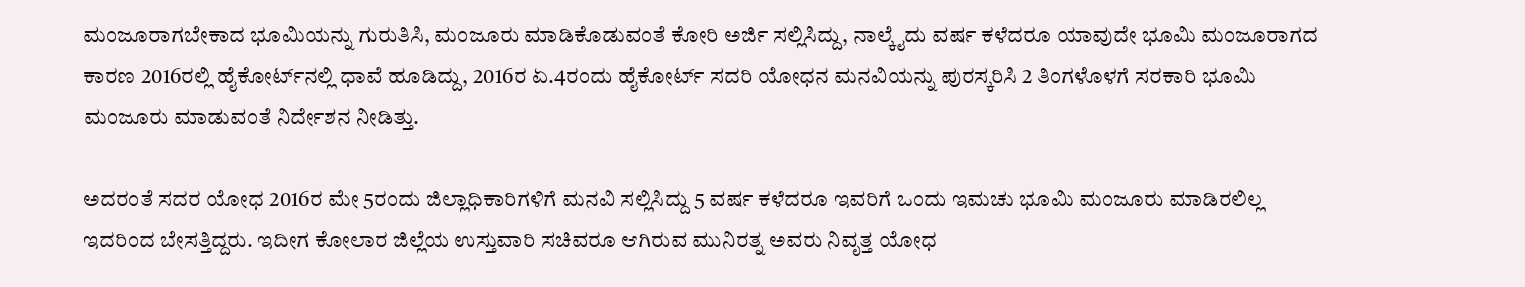ಮಂಜೂರಾಗಬೇಕಾದ ಭೂಮಿಯನ್ನು ಗುರುತಿಸಿ, ಮಂಜೂರು ಮಾಡಿಕೊಡುವಂತೆ ಕೋರಿ ಅರ್ಜಿ ಸಲ್ಲಿಸಿದ್ದು, ನಾಲ್ಕೈದು ವರ್ಷ ಕಳೆದರೂ ಯಾವುದೇ ಭೂಮಿ ಮಂಜೂರಾಗದ ಕಾರಣ 2016ರಲ್ಲಿ ಹೈಕೋರ್ಟ್‍ನಲ್ಲಿ ಧಾವೆ ಹೂಡಿದ್ದು, 2016ರ ಏ.4ರಂದು ಹೈಕೋರ್ಟ್ ಸದರಿ ಯೋಧನ ಮನವಿಯನ್ನು ಪುರಸ್ಕರಿಸಿ 2 ತಿಂಗಳೊಳಗೆ ಸರಕಾರಿ ಭೂಮಿ ಮಂಜೂರು ಮಾಡುವಂತೆ ನಿರ್ದೇಶನ ನೀಡಿತ್ತು.

ಅದರಂತೆ ಸದರ ಯೋಧ 2016ರ ಮೇ 5ರಂದು ಜಿಲ್ಲಾಧಿಕಾರಿಗಳಿಗೆ ಮನವಿ ಸಲ್ಲಿಸಿದ್ದು 5 ವರ್ಷ ಕಳೆದರೂ ಇವರಿಗೆ ಒಂದು ಇಮಚು ಭೂಮಿ ಮಂಜೂರು ಮಾಡಿರಲಿಲ್ಲ ಇದರಿಂದ ಬೇಸತ್ತಿದ್ದರು. ಇದೀಗ ಕೋಲಾರ ಜಿಲ್ಲೆಯ ಉಸ್ತುವಾರಿ ಸಚಿವರೂ ಆಗಿರುವ ಮುನಿರತ್ನ ಅವರು ನಿವೃತ್ತ ಯೋಧ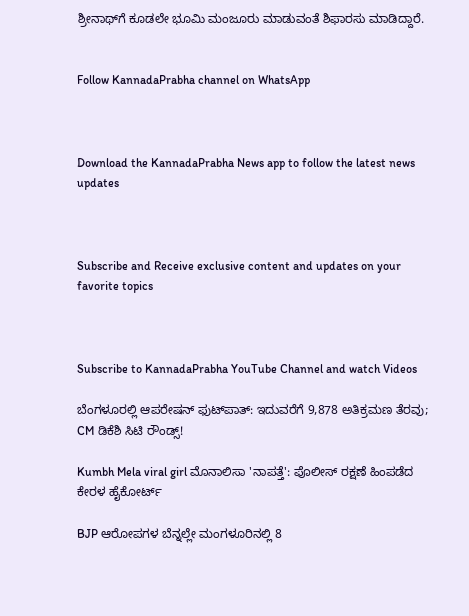ಶ್ರೀನಾಥ್‍ಗೆ ಕೂಡಲೇ ಭೂಮಿ ಮಂಜೂರು ಮಾಡುವಂತೆ ಶಿಫಾರಸು ಮಾಡಿದ್ದಾರೆ.


Follow KannadaPrabha channel on WhatsApp



Download the KannadaPrabha News app to follow the latest news updates



Subscribe and Receive exclusive content and updates on your favorite topics



Subscribe to KannadaPrabha YouTube Channel and watch Videos

ಬೆಂಗಳೂರಲ್ಲಿ ಆಪರೇಷನ್‌ ಫುಟ್‌ಪಾತ್‌: ಇದುವರೆಗೆ 9,878 ಅತಿಕ್ರಮಣ ತೆರವು; CM ಡಿಕೆಶಿ ಸಿಟಿ ರೌಂಡ್ಸ್!

Kumbh Mela viral girl ಮೊನಾಲಿಸಾ 'ನಾಪತ್ತೆ': ಪೊಲೀಸ್ ರಕ್ಷಣೆ ಹಿಂಪಡೆದ ಕೇರಳ ಹೈಕೋರ್ಟ್

BJP ಆರೋಪಗಳ ಬೆನ್ನಲ್ಲೇ ಮಂಗಳೂರಿನಲ್ಲಿ 8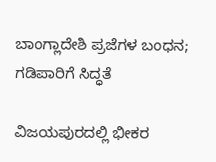ಬಾಂಗ್ಲಾದೇಶಿ ಪ್ರಜೆಗಳ ಬಂಧನ; ಗಡಿಪಾರಿಗೆ ಸಿದ್ಧತೆ

ವಿಜಯಪುರದಲ್ಲಿ ಭೀಕರ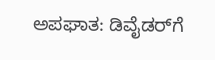ಅಪಘಾತ: ಡಿವೈಡರ್‌ಗೆ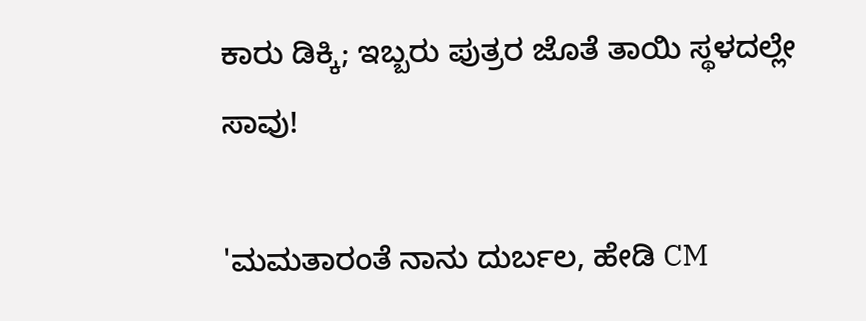ಕಾರು ಡಿಕ್ಕಿ; ಇಬ್ಬರು ಪುತ್ರರ ಜೊತೆ ತಾಯಿ ಸ್ಥಳದಲ್ಲೇ ಸಾವು!

'ಮಮತಾರಂತೆ ನಾನು ದುರ್ಬಲ, ಹೇಡಿ CM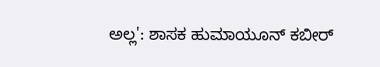ಅಲ್ಲ': ಶಾಸಕ ಹುಮಾಯೂನ್ ಕಬೀರ್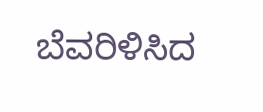ಬೆವರಿಳಿಸಿದ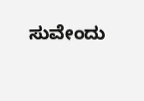ಸುವೇಂದು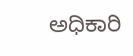ಅಧಿಕಾರಿ